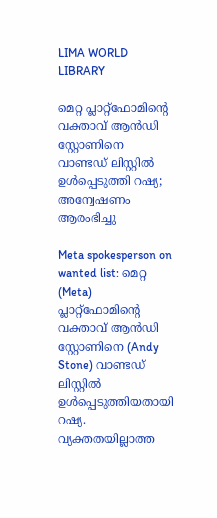LIMA WORLD LIBRARY

മെറ്റ പ്ലാറ്റ്ഫോമിന്റെ വക്താവ് ആൻഡി സ്റ്റോണിനെ വാണ്ടഡ് ലിസ്റ്റിൽ ഉൾപ്പെടുത്തി റഷ്യ; അന്വേഷണം ആരംഭിച്ചു

Meta spokesperson on wanted list: മെറ്റ (Meta) പ്ലാറ്റ്ഫോമിന്റെ വക്താവ് ആൻഡി സ്റ്റോണിനെ (Andy Stone) വാണ്ടഡ് ലിസ്റ്റിൽ ഉൾപ്പെടുത്തിയതായി റഷ്യ. വ്യക്തതയില്ലാത്ത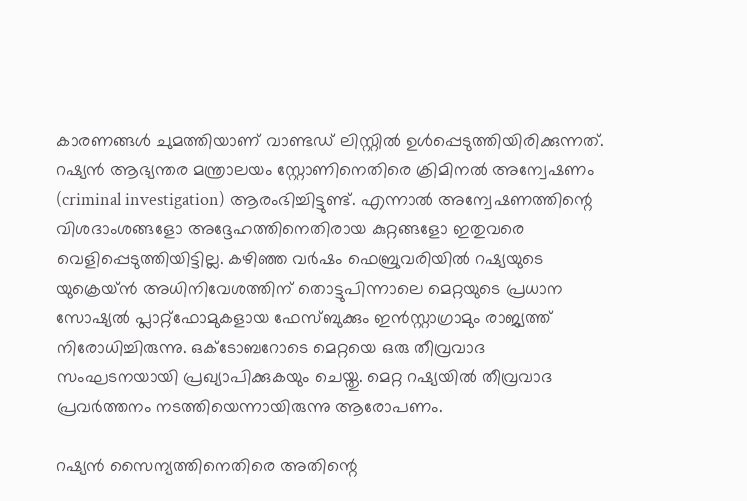കാരണങ്ങൾ ചുമത്തിയാണ് വാണ്ടഡ് ലിസ്റ്റിൽ ഉൾപ്പെടുത്തിയിരിക്കുന്നത്. റഷ്യൻ ആഭ്യന്തര മന്ത്രാലയം സ്റ്റോണിനെതിരെ ക്രിമിനൽ അന്വേഷണം (criminal investigation) ആരംഭിച്ചിട്ടുണ്ട്. എന്നാൽ അന്വേഷണത്തിന്റെ വിശദാംശങ്ങളോ അദ്ദേഹത്തിനെതിരായ കുറ്റങ്ങളോ ഇതുവരെ വെളിപ്പെടുത്തിയിട്ടില്ല. കഴിഞ്ഞ വർഷം ഫെബ്രുവരിയിൽ റഷ്യയുടെ യുക്രെയ്ൻ അധിനിവേശത്തിന് തൊട്ടുപിന്നാലെ മെറ്റയുടെ പ്രധാന സോഷ്യൽ പ്ലാറ്റ്‌ഫോമുകളായ ഫേസ്ബുക്കും ഇൻസ്റ്റാഗ്രാമും രാജ്യത്ത് നിരോധിച്ചിരുന്നു. ഒക്ടോബറോടെ മെറ്റയെ ഒരു തീവ്രവാദ സംഘടനയായി പ്രഖ്യാപിക്കുകയും ചെയ്തു. മെറ്റ റഷ്യയിൽ തീവ്രവാദ പ്രവർത്തനം നടത്തിയെന്നായിരുന്നു ആരോപണം.

റഷ്യൻ സൈന്യത്തിനെതിരെ അതിന്റെ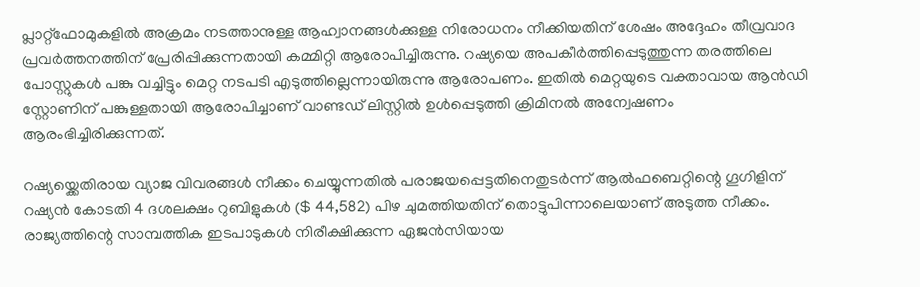പ്ലാറ്റ്‌ഫോമുകളിൽ അക്രമം നടത്താനുള്ള ആഹ്വാനങ്ങൾക്കുള്ള നിരോധനം നീക്കിയതിന് ശേഷം അദ്ദേഹം തീവ്രവാദ പ്രവർത്തനത്തിന് പ്രേരിപ്പിക്കുന്നതായി കമ്മിറ്റി ആരോപിച്ചിരുന്നു. റഷ്യയെ അപകീർത്തിപ്പെടുത്തുന്ന തരത്തിലെ പോസ്റ്റുകൾ പങ്കു വച്ചിട്ടും മെറ്റ നടപടി എടുത്തില്ലെന്നായിരുന്നു ആരോപണം. ഇതിൽ മെറ്റയുടെ വക്താവായ ആൻഡി സ്റ്റോണിന് പങ്കുള്ളതായി ആരോപിച്ചാണ് വാണ്ടഡ് ലിസ്റ്റിൽ ഉൾപ്പെടുത്തി ക്രിമിനൽ അന്വേഷണം ആരംഭിച്ചിരിക്കുന്നത്.

റഷ്യയ്ക്കെതിരായ വ്യാജ വിവരങ്ങൾ നീക്കം ചെയ്യുന്നതിൽ പരാജയപ്പെട്ടതിനെതുടർന്ന് ആൽഫബെറ്റിന്റെ ഗൂഗിളിന് റഷ്യൻ കോടതി 4 ദശലക്ഷം റുബിളുകൾ ($ 44,582) പിഴ ചുമത്തിയതിന് തൊട്ടുപിന്നാലെയാണ് അടുത്ത നീക്കം. രാജ്യത്തിന്റെ സാമ്പത്തിക ഇടപാടുകൾ നിരീക്ഷിക്കുന്ന ഏജൻസിയായ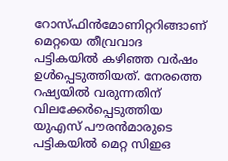റോസ്ഫിൻമോണിറ്ററിങ്ങാണ് മെറ്റയെ തീവ്രവാദ പട്ടികയിൽ കഴിഞ്ഞ വർഷം ഉൾപ്പെടുത്തിയത്. നേരത്തെ റഷ്യയിൽ വരുന്നതിന് വിലക്കേർപ്പെടുത്തിയ യുഎസ് പൗരൻമാരുടെ പട്ടികയിൽ മെറ്റ സിഇഒ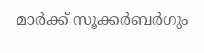മാർക്ക് സൂക്കർബർഗും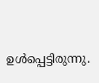ഉൾപ്പെട്ടിരുന്നു.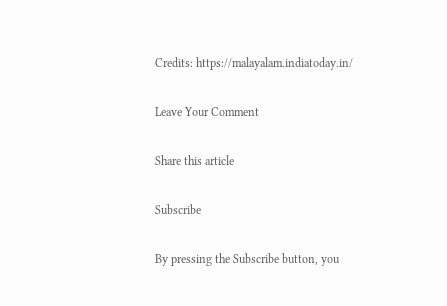Credits: https://malayalam.indiatoday.in/

Leave Your Comment

Share this article

Subscribe

By pressing the Subscribe button, you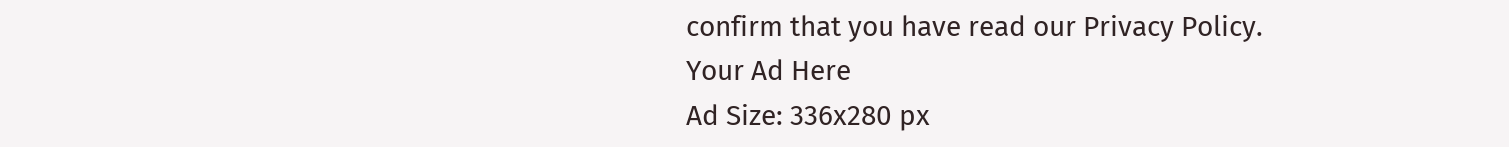confirm that you have read our Privacy Policy.
Your Ad Here
Ad Size: 336x280 px